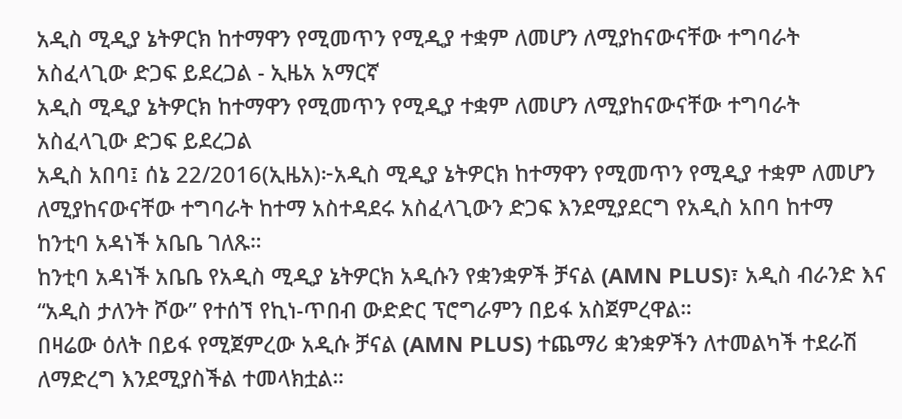አዲስ ሚዲያ ኔትዎርክ ከተማዋን የሚመጥን የሚዲያ ተቋም ለመሆን ለሚያከናውናቸው ተግባራት አስፈላጊው ድጋፍ ይደረጋል - ኢዜአ አማርኛ
አዲስ ሚዲያ ኔትዎርክ ከተማዋን የሚመጥን የሚዲያ ተቋም ለመሆን ለሚያከናውናቸው ተግባራት አስፈላጊው ድጋፍ ይደረጋል
አዲስ አበባ፤ ሰኔ 22/2016(ኢዜአ)፦አዲስ ሚዲያ ኔትዎርክ ከተማዋን የሚመጥን የሚዲያ ተቋም ለመሆን ለሚያከናውናቸው ተግባራት ከተማ አስተዳደሩ አስፈላጊውን ድጋፍ እንደሚያደርግ የአዲስ አበባ ከተማ ከንቲባ አዳነች አቤቤ ገለጹ።
ከንቲባ አዳነች አቤቤ የአዲስ ሚዲያ ኔትዎርክ አዲሱን የቋንቋዎች ቻናል (AMN PLUS)፣ አዲስ ብራንድ እና “አዲስ ታለንት ሾው” የተሰኘ የኪነ-ጥበብ ውድድር ፕሮግራምን በይፋ አስጀምረዋል።
በዛሬው ዕለት በይፋ የሚጀምረው አዲሱ ቻናል (AMN PLUS) ተጨማሪ ቋንቋዎችን ለተመልካች ተደራሽ ለማድረግ እንደሚያስችል ተመላክቷል።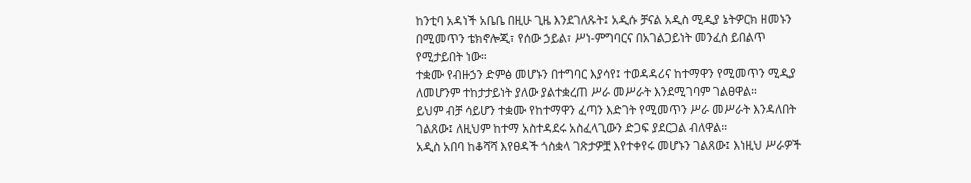ከንቲባ አዳነች አቤቤ በዚሁ ጊዜ እንደገለጹት፤ አዲሱ ቻናል አዲስ ሚዲያ ኔትዎርክ ዘመኑን በሚመጥን ቴክኖሎጂ፣ የሰው ኃይል፣ ሥነ-ምግባርና በአገልጋይነት መንፈስ ይበልጥ የሚታይበት ነው።
ተቋሙ የብዙኃን ድምፅ መሆኑን በተግባር እያሳየ፤ ተወዳዳሪና ከተማዋን የሚመጥን ሚዲያ ለመሆንም ተከታታይነት ያለው ያልተቋረጠ ሥራ መሥራት እንደሚገባም ገልፀዋል።
ይህም ብቻ ሳይሆን ተቋሙ የከተማዋን ፈጣን እድገት የሚመጥን ሥራ መሥራት እንዳለበት ገልጸው፤ ለዚህም ከተማ አስተዳደሩ አስፈላጊውን ድጋፍ ያደርጋል ብለዋል።
አዲስ አበባ ከቆሻሻ እየፀዳች ጎስቋላ ገጽታዎቿ እየተቀየሩ መሆኑን ገልጸው፤ እነዚህ ሥራዎች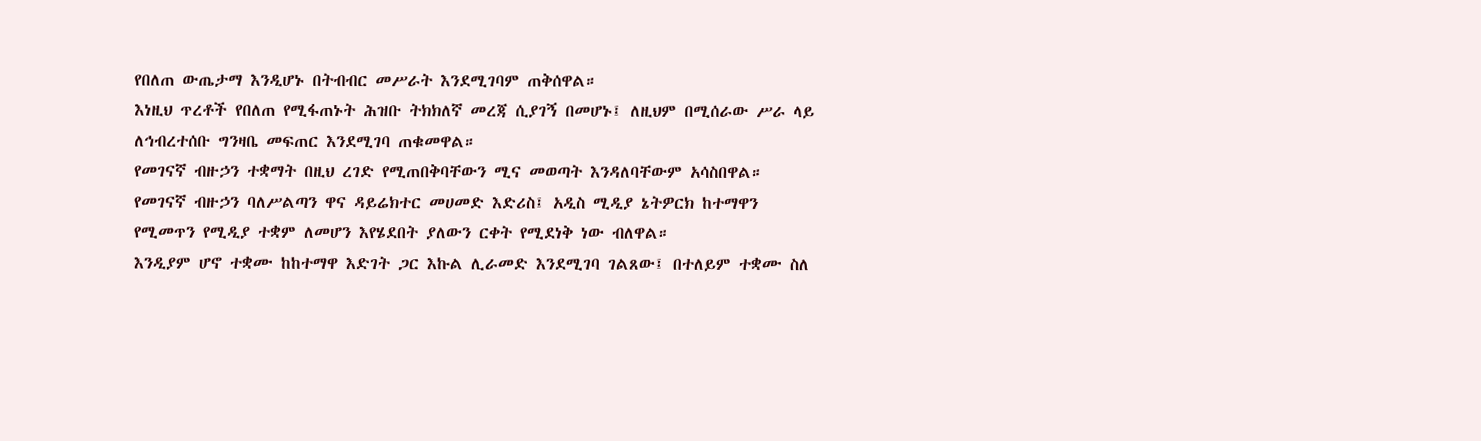የበለጠ ውጤታማ እንዲሆኑ በትብብር መሥራት እንደሚገባም ጠቅሰዋል።
እነዚህ ጥረቶች የበለጠ የሚፋጠኑት ሕዝቡ ትክክለኛ መረጃ ሲያገኝ በመሆኑ፤ ለዚህም በሚሰራው ሥራ ላይ ለኅብረተሰቡ ግንዛቤ መፍጠር እንደሚገባ ጠቁመዋል።
የመገናኛ ብዙኃን ተቋማት በዚህ ረገድ የሚጠበቅባቸውን ሚና መወጣት እንዳለባቸውም አሳስበዋል።
የመገናኛ ብዙኃን ባለሥልጣን ዋና ዳይሬክተር መሀመድ እድሪስ፤ አዲስ ሚዲያ ኔትዎርክ ከተማዋን የሚመጥን የሚዲያ ተቋም ለመሆን እየሄደበት ያለውን ርቀት የሚደነቅ ነው ብለዋል።
እንዲያም ሆኖ ተቋሙ ከከተማዋ እድገት ጋር እኩል ሊራመድ እንደሚገባ ገልጸው፤ በተለይም ተቋሙ ስለ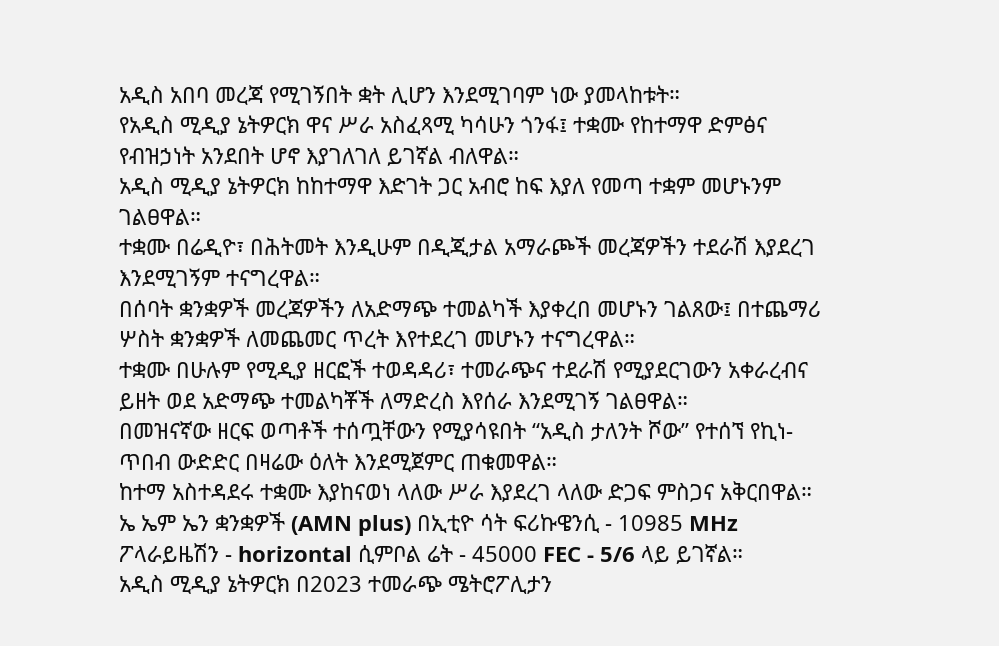አዲስ አበባ መረጃ የሚገኝበት ቋት ሊሆን እንደሚገባም ነው ያመላከቱት።
የአዲስ ሚዲያ ኔትዎርክ ዋና ሥራ አስፈጻሚ ካሳሁን ጎንፋ፤ ተቋሙ የከተማዋ ድምፅና የብዝኃነት አንደበት ሆኖ እያገለገለ ይገኛል ብለዋል።
አዲስ ሚዲያ ኔትዎርክ ከከተማዋ እድገት ጋር አብሮ ከፍ እያለ የመጣ ተቋም መሆኑንም ገልፀዋል።
ተቋሙ በሬዲዮ፣ በሕትመት እንዲሁም በዲጂታል አማራጮች መረጃዎችን ተደራሽ እያደረገ እንደሚገኝም ተናግረዋል።
በሰባት ቋንቋዎች መረጃዎችን ለአድማጭ ተመልካች እያቀረበ መሆኑን ገልጸው፤ በተጨማሪ ሦስት ቋንቋዎች ለመጨመር ጥረት እየተደረገ መሆኑን ተናግረዋል።
ተቋሙ በሁሉም የሚዲያ ዘርፎች ተወዳዳሪ፣ ተመራጭና ተደራሽ የሚያደርገውን አቀራረብና ይዘት ወደ አድማጭ ተመልካቾች ለማድረስ እየሰራ እንደሚገኝ ገልፀዋል።
በመዝናኛው ዘርፍ ወጣቶች ተሰጧቸውን የሚያሳዩበት “አዲስ ታለንት ሾው” የተሰኘ የኪነ-ጥበብ ውድድር በዛሬው ዕለት እንደሚጀምር ጠቁመዋል።
ከተማ አስተዳደሩ ተቋሙ እያከናወነ ላለው ሥራ እያደረገ ላለው ድጋፍ ምስጋና አቅርበዋል።
ኤ ኤም ኤን ቋንቋዎች (AMN plus) በኢቲዮ ሳት ፍሪኩዌንሲ - 10985 MHz ፖላራይዜሽን - horizontal ሲምቦል ሬት - 45000 FEC - 5/6 ላይ ይገኛል።
አዲስ ሚዲያ ኔትዎርክ በ2023 ተመራጭ ሜትሮፖሊታን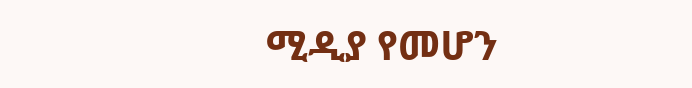ሚዲያ የመሆን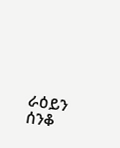ራዕይን ሰንቆ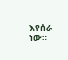እየሰራ ነው።